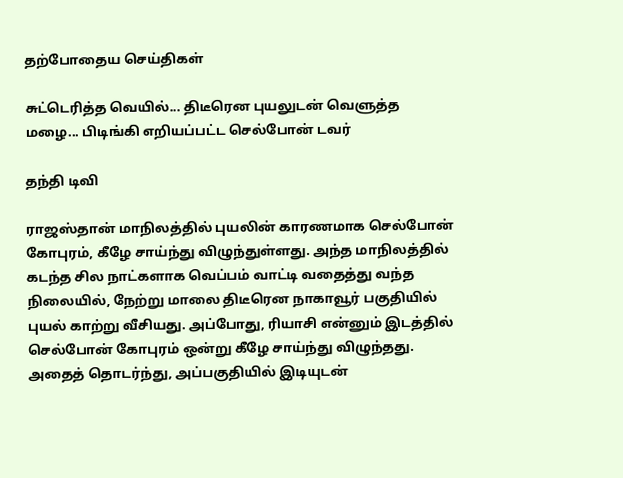தற்போதைய செய்திகள்

சுட்டெரித்த வெயில்... திடீரென புயலுடன் வெளுத்த மழை... பிடிங்கி எறியப்பட்ட செல்போன் டவர்

தந்தி டிவி

ராஜஸ்தான் மாநிலத்தில் புயலின் காரணமாக செல்போன் கோபுரம், கீழே சாய்ந்து விழுந்துள்ளது. அந்த மாநிலத்தில் கடந்த சில நாட்களாக வெப்பம் வாட்டி வதைத்து வந்த நிலையில், நேற்று மாலை திடீரென நாகாவூர் பகுதியில் புயல் காற்று வீசியது. அப்போது, ரியாசி என்னும் இடத்தில் செல்போன் கோபுரம் ஒன்று கீழே சாய்ந்து விழுந்தது. அதைத் தொடர்ந்து, அப்பகுதியில் இடியுடன்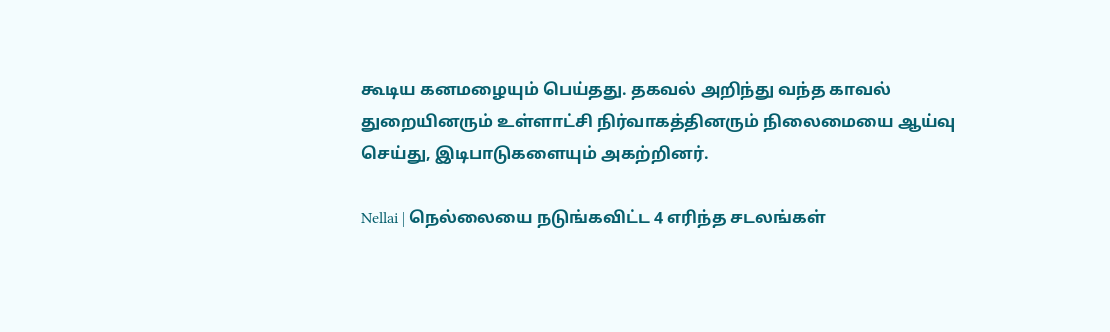கூடிய கனமழையும் பெய்தது. தகவல் அறிந்து வந்த காவல் துறையினரும் உள்ளாட்சி நிர்வாகத்தினரும் நிலைமையை ஆய்வு செய்து, இடிபாடுகளையும் அகற்றினர்.

Nellai | நெல்லையை நடுங்கவிட்ட 4 எரிந்த சடலங்கள்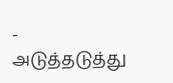- அடுத்தடுத்து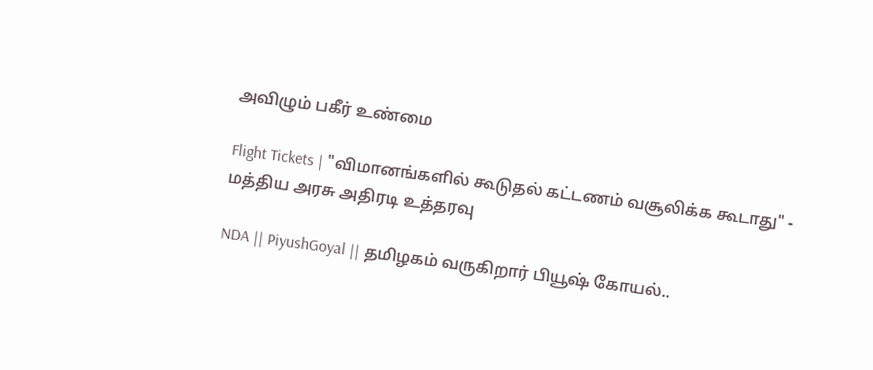அவிழும் பகீர் உண்மை

Flight Tickets | "விமானங்களில் கூடுதல் கட்டணம் வசூலிக்க கூடாது" - மத்திய அரசு அதிரடி உத்தரவு

NDA || PiyushGoyal || தமிழகம் வருகிறார் பியூஷ் கோயல்..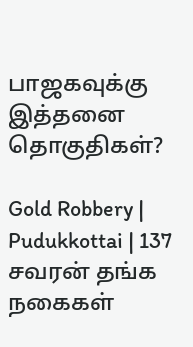பாஜகவுக்கு இத்தனை தொகுதிகள்?

Gold Robbery | Pudukkottai | 137 சவரன் தங்க நகைகள்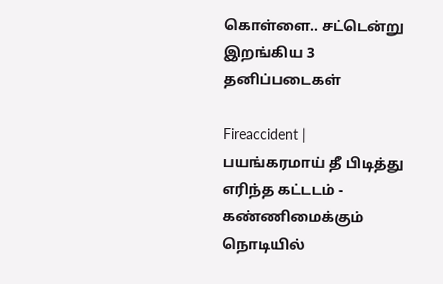கொள்ளை.. சட்டென்று இறங்கிய 3 தனிப்படைகள்

Fireaccident | பயங்கரமாய் தீ பிடித்து எரிந்த கட்டடம் - கண்ணிமைக்கும் நொடியில்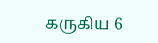கருகிய 6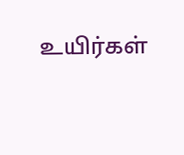உயிர்கள்